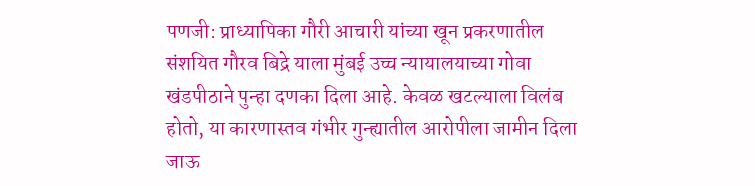पणजी: प्राध्यापिका गौरी आचारी यांच्या खून प्रकरणातील संशयित गौरव बिद्रे याला मुंबई उच्च न्यायालयाच्या गोवा खंडपीठाने पुन्हा दणका दिला आहे. केवळ खटल्याला विलंब होतो, या कारणास्तव गंभीर गुन्ह्यातील आरोपीला जामीन दिला जाऊ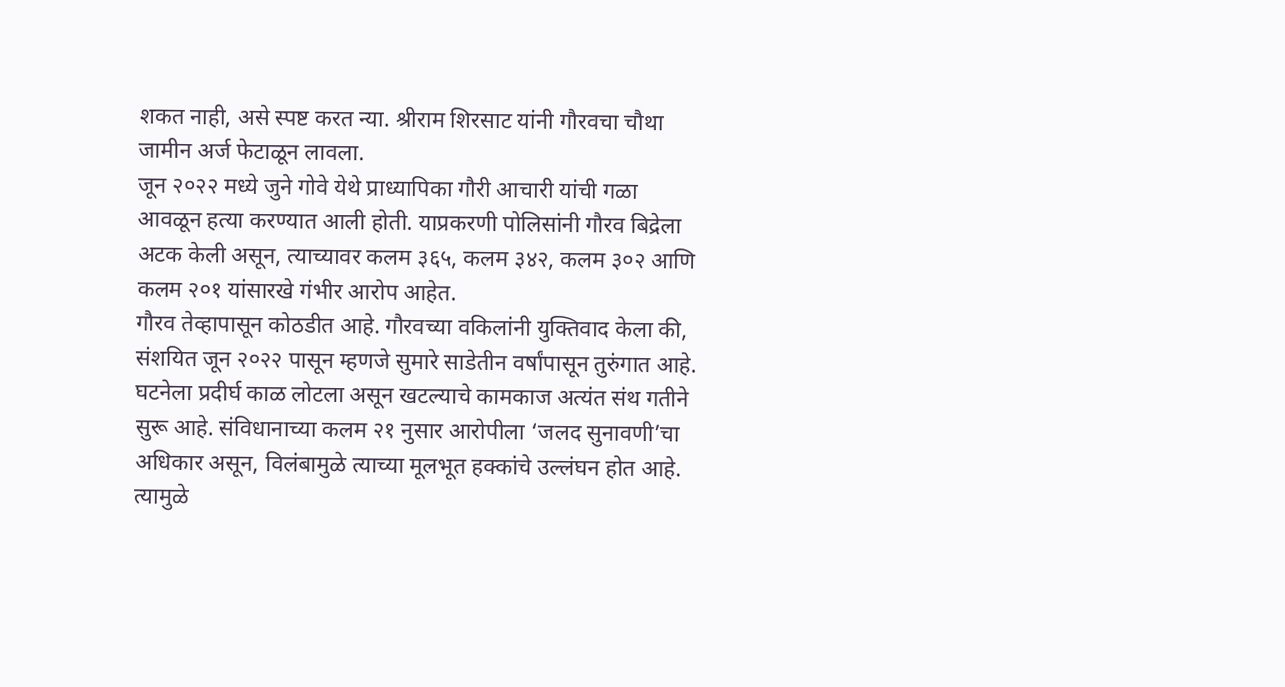शकत नाही, असे स्पष्ट करत न्या. श्रीराम शिरसाट यांनी गौरवचा चौथा जामीन अर्ज फेटाळून लावला.
जून २०२२ मध्ये जुने गोवे येथे प्राध्यापिका गौरी आचारी यांची गळा आवळून हत्या करण्यात आली होती. याप्रकरणी पोलिसांनी गौरव बिद्रेला अटक केली असून, त्याच्यावर कलम ३६५, कलम ३४२, कलम ३०२ आणि कलम २०१ यांसारखे गंभीर आरोप आहेत.
गौरव तेव्हापासून कोठडीत आहे. गौरवच्या वकिलांनी युक्तिवाद केला की, संशयित जून २०२२ पासून म्हणजे सुमारे साडेतीन वर्षांपासून तुरुंगात आहे. घटनेला प्रदीर्घ काळ लोटला असून खटल्याचे कामकाज अत्यंत संथ गतीने सुरू आहे. संविधानाच्या कलम २१ नुसार आरोपीला ‘जलद सुनावणी’चा अधिकार असून, विलंबामुळे त्याच्या मूलभूत हक्कांचे उल्लंघन होत आहे. त्यामुळे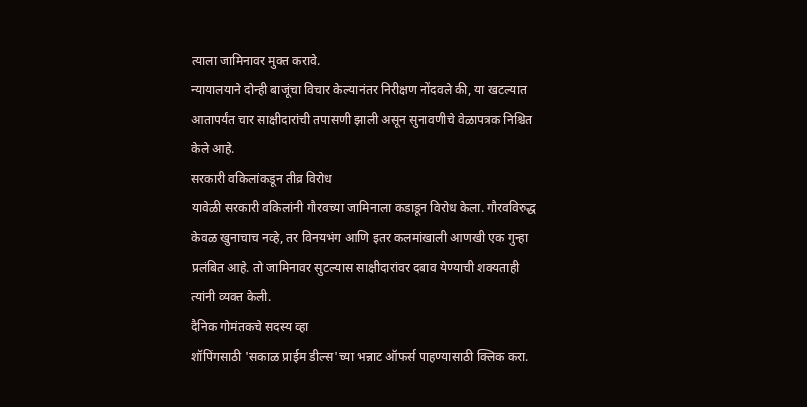त्याला जामिनावर मुक्त करावे.
न्यायालयाने दोन्ही बाजूंचा विचार केल्यानंतर निरीक्षण नोंदवले की, या खटल्यात आतापर्यंत चार साक्षीदारांची तपासणी झाली असून सुनावणीचे वेळापत्रक निश्चित केले आहे.
सरकारी वकिलांकडून तीव्र विरोध
यावेळी सरकारी वकिलांनी गौरवच्या जामिनाला कडाडून विरोध केला. गौरवविरुद्ध केवळ खुनाचाच नव्हे, तर विनयभंग आणि इतर कलमांखाली आणखी एक गुन्हा प्रलंबित आहे. तो जामिनावर सुटल्यास साक्षीदारांवर दबाव येण्याची शक्यताही त्यांनी व्यक्त केली.
दैनिक गोमंतकचे सदस्य व्हा
शॉपिंगसाठी 'सकाळ प्राईम डील्स'च्या भन्नाट ऑफर्स पाहण्यासाठी क्लिक करा.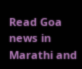Read Goa news in Marathi and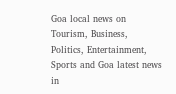Goa local news on Tourism, Business, Politics, Entertainment, Sports and Goa latest news in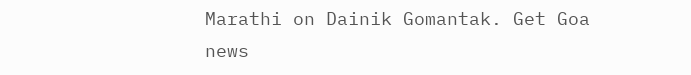Marathi on Dainik Gomantak. Get Goa news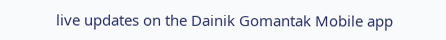live updates on the Dainik Gomantak Mobile app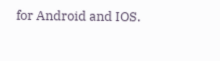for Android and IOS.